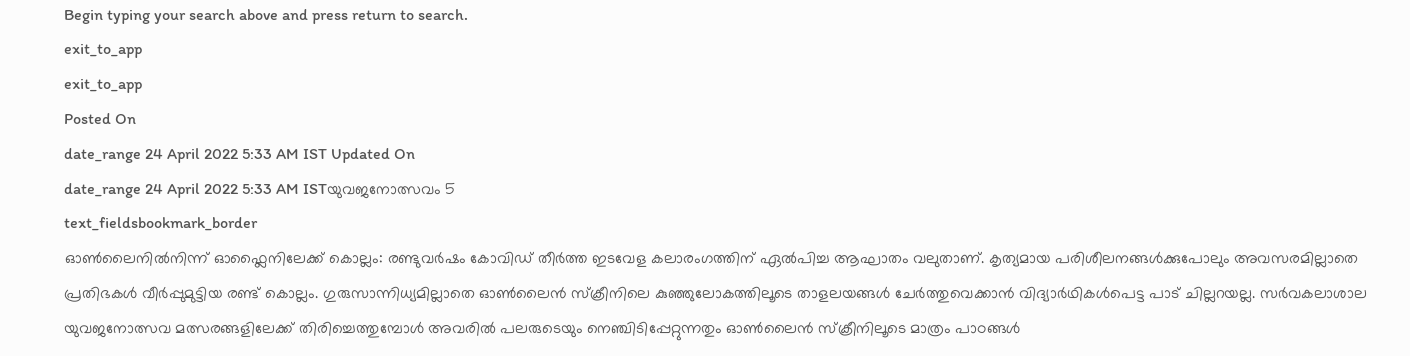Begin typing your search above and press return to search.
exit_to_app
exit_to_app
Posted On
date_range 24 April 2022 5:33 AM IST Updated On
date_range 24 April 2022 5:33 AM ISTയുവജനോത്സവം 5
text_fieldsbookmark_border
ഓൺലൈനിൽനിന്ന് ഓഫ്ലൈനിലേക്ക് കൊല്ലം: രണ്ടുവർഷം കോവിഡ് തീർത്ത ഇടവേള കലാരംഗത്തിന് ഏൽപിച്ച ആഘാതം വലുതാണ്. കൃത്യമായ പരിശീലനങ്ങൾക്കുപോലും അവസരമില്ലാതെ പ്രതിഭകൾ വീർപ്പുമുട്ടിയ രണ്ട് കൊല്ലം. ഗുരുസാന്നിധ്യമില്ലാതെ ഓൺലൈൻ സ്ക്രീനിലെ കുഞ്ഞുലോകത്തിലൂടെ താളലയങ്ങൾ ചേർത്തുവെക്കാൻ വിദ്യാർഥികൾപെട്ട പാട് ചില്ലറയല്ല. സർവകലാശാല യുവജനോത്സവ മത്സരങ്ങളിലേക്ക് തിരിച്ചെത്തുമ്പോൾ അവരിൽ പലരുടെയും നെഞ്ചിടിപ്പേറ്റുന്നതും ഓൺലൈൻ സ്ക്രീനിലൂടെ മാത്രം പാഠങ്ങൾ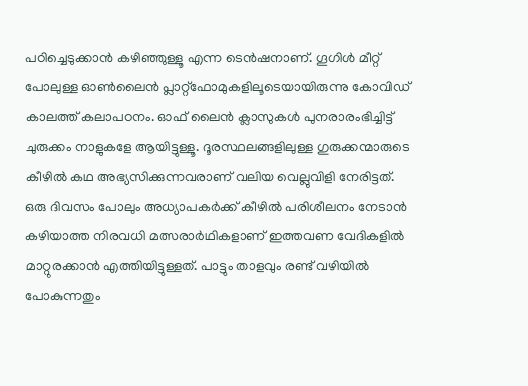പഠിച്ചെടുക്കാൻ കഴിഞ്ഞുള്ളൂ എന്ന ടെൻഷനാണ്. ഗൂഗിൾ മീറ്റ് പോലുള്ള ഓൺലൈൻ പ്ലാറ്റ്ഫോമുകളിലൂടെയായിരുന്നു കോവിഡ് കാലത്ത് കലാപഠനം. ഓഫ് ലൈൻ ക്ലാസുകൾ പുനരാരംഭിച്ചിട്ട് ചുരുക്കം നാളുകളേ ആയിട്ടുള്ളൂ. ദൂരസ്ഥലങ്ങളിലുള്ള ഗുരുക്കന്മാരുടെ കീഴിൽ കഥ അഭ്യസിക്കുന്നവരാണ് വലിയ വെല്ലുവിളി നേരിട്ടത്. ഒരു ദിവസം പോലും അധ്യാപകർക്ക് കീഴിൽ പരിശീലനം നേടാൻ കഴിയാത്ത നിരവധി മത്സരാർഥികളാണ് ഇത്തവണ വേദികളിൽ മാറ്റുരക്കാൻ എത്തിയിട്ടുള്ളത്. പാട്ടും താളവും രണ്ട് വഴിയിൽ പോകുന്നതും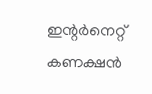ഇന്റർനെറ്റ് കണക്ഷൻ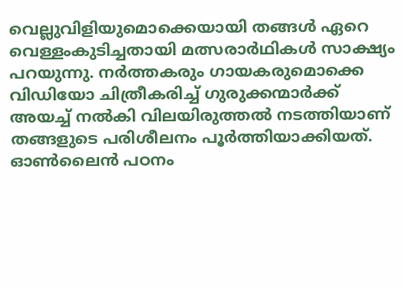വെല്ലുവിളിയുമൊക്കെയായി തങ്ങൾ ഏറെ വെള്ളംകുടിച്ചതായി മത്സരാർഥികൾ സാക്ഷ്യം പറയുന്നു. നർത്തകരും ഗായകരുമൊക്കെ വിഡിയോ ചിത്രീകരിച്ച് ഗുരുക്കന്മാർക്ക് അയച്ച് നൽകി വിലയിരുത്തൽ നടത്തിയാണ് തങ്ങളുടെ പരിശീലനം പൂർത്തിയാക്കിയത്. ഓൺലൈൻ പഠനം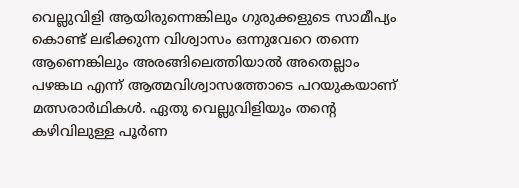വെല്ലുവിളി ആയിരുന്നെങ്കിലും ഗുരുക്കളുടെ സാമീപ്യം കൊണ്ട് ലഭിക്കുന്ന വിശ്വാസം ഒന്നുവേറെ തന്നെ ആണെങ്കിലും അരങ്ങിലെത്തിയാൽ അതെല്ലാം പഴങ്കഥ എന്ന് ആത്മവിശ്വാസത്തോടെ പറയുകയാണ് മത്സരാർഥികൾ. ഏതു വെല്ലുവിളിയും തന്റെ കഴിവിലുള്ള പൂർണ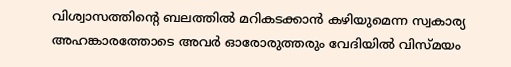വിശ്വാസത്തിന്റെ ബലത്തിൽ മറികടക്കാൻ കഴിയുമെന്ന സ്വകാര്യ അഹങ്കാരത്തോടെ അവർ ഓരോരുത്തരും വേദിയിൽ വിസ്മയം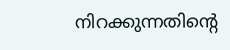നിറക്കുന്നതിന്റെ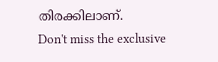തിരക്കിലാണ്.
Don't miss the exclusive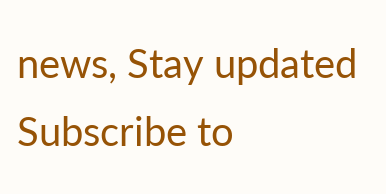news, Stay updated
Subscribe to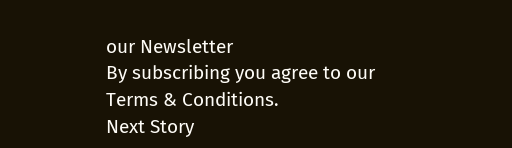our Newsletter
By subscribing you agree to our Terms & Conditions.
Next Story